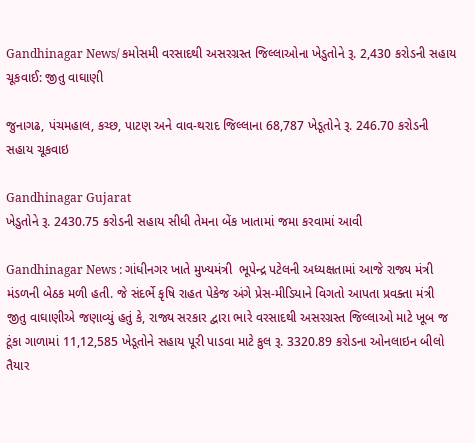Gandhinagar News/ કમોસમી વરસાદથી અસરગ્રસ્ત જિલ્લાઓના ખેડુતોને રૂ. 2,430 કરોડની સહાય ચૂકવાઈ: જીતુ વાઘાણી

જુનાગઢ, પંચમહાલ, કચ્છ, પાટણ અને વાવ-થરાદ જિલ્લાના 68,787 ખેડૂતોને રૂ. 246.70 કરોડની સહાય ચૂકવાઇ

Gandhinagar Gujarat
ખેડુતોને રૂ. 2430.75 કરોડની સહાય સીધી તેમના બેંક ખાતામાં જમા કરવામાં આવી

Gandhinagar News : ગાંધીનગર ખાતે મુખ્યમંત્રી  ભૂપેન્દ્ર પટેલની અધ્યક્ષતામાં આજે રાજ્ય મંત્રી મંડળની બેઠક મળી હતી. જે સંદર્ભે કૃષિ રાહત પેકેજ અંગે પ્રેસ-મીડિયાને વિગતો આપતા પ્રવક્તા મંત્રી  જીતુ વાઘાણીએ જણાવ્યું હતું કે, રાજ્ય સરકાર દ્વારા ભારે વરસાદથી અસરગ્રસ્ત જિલ્લાઓ માટે ખૂબ જ ટૂંકા ગાળામાં 11,12,585 ખેડૂતોને સહાય પૂરી પાડવા માટે કુલ રૂ. 3320.89 કરોડના ઓનલાઇન બીલો તૈયાર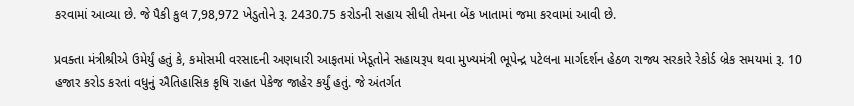કરવામાં આવ્યા છે. જે પૈકી કુલ 7,98,972 ખેડુતોને રૂ. 2430.75 કરોડની સહાય સીધી તેમના બેંક ખાતામાં જમા કરવામાં આવી છે.

પ્રવક્તા મંત્રીશ્રીએ ઉમેર્યું હતું કે, કમોસમી વરસાદની અણધારી આફતમાં ખેડૂતોને સહાયરૂપ થવા મુખ્યમંત્રી ભૂપેન્દ્ર પટેલના માર્ગદર્શન હેઠળ રાજ્ય સરકારે રેકોર્ડ બ્રેક સમયમાં રૂ. 10 હજાર કરોડ કરતાં વધુનું ઐતિહાસિક કૃષિ રાહત પેકેજ જાહેર કર્યું હતું. જે અંતર્ગત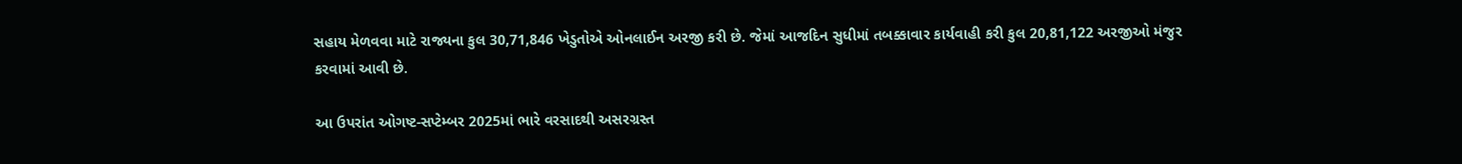સહાય મેળવવા માટે રાજ્યના કુલ 30,71,846 ખેડુતોએ ઓનલાઈન અરજી કરી છે. જેમાં આજદિન સુધીમાં તબક્કાવાર કાર્યવાહી કરી કુલ 20,81,122 અરજીઓ મંજુર કરવામાં આવી છે.

આ ઉપરાંત ઓગષ્ટ-સપ્ટેમ્બર 2025માં ભારે વરસાદથી અસરગ્રસ્ત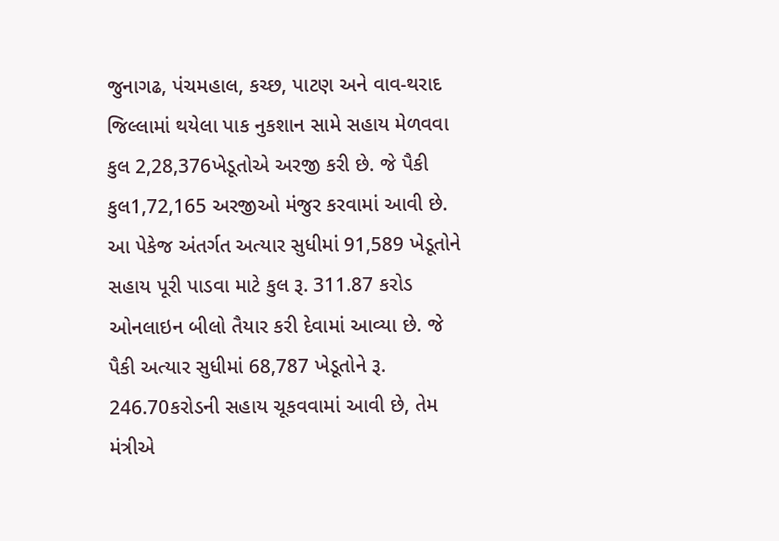જુનાગઢ, પંચમહાલ, કચ્છ, પાટણ અને વાવ-થરાદ જિલ્લામાં થયેલા પાક નુકશાન સામે સહાય મેળવવા કુલ 2,28,376ખેડૂતોએ અરજી કરી છે. જે પૈકી કુલ1,72,165 અરજીઓ મંજુર કરવામાં આવી છે. આ પેકેજ અંતર્ગત અત્યાર સુધીમાં 91,589 ખેડૂતોને સહાય પૂરી પાડવા માટે કુલ રૂ. 311.87 કરોડ ઓનલાઇન બીલો તૈયાર કરી દેવામાં આવ્યા છે. જે પૈકી અત્યાર સુધીમાં 68,787 ખેડૂતોને રૂ. 246.70કરોડની સહાય ચૂકવવામાં આવી છે, તેમ મંત્રીએ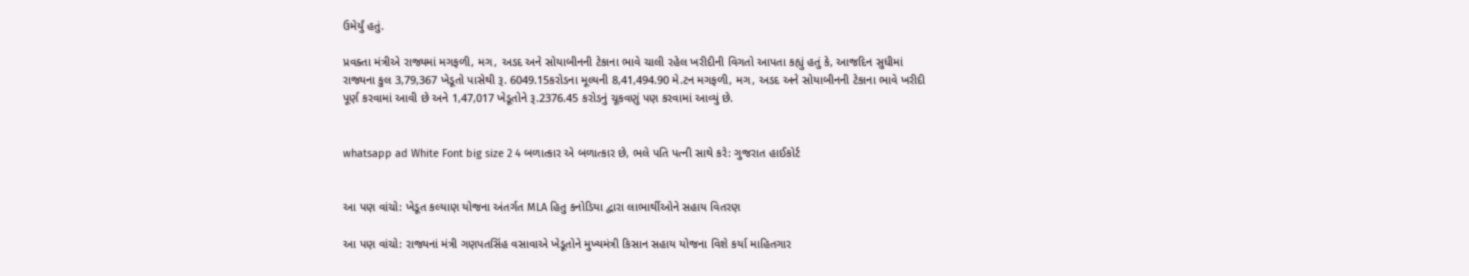ઉમેર્યું હતું.

પ્રવક્તા મંત્રીએ રાજ્યમાં મગફળી, મગ, અડદ અને સોયાબીનની ટેકાના ભાવે ચાલી રહેલ ખરીદીની વિગતો આપતા કહ્યું હતું કે, આજદિન સુધીમાં રાજ્યના કુલ 3,79,367 ખેડૂતો પાસેથી રૂ. 6049.15કરોડના મૂલ્યની 8,41,494.90 મે.ટન મગફળી, મગ, અડદ અને સોયાબીનની ટેકાના ભાવે ખરીદી પૂર્ણ કરવામાં આવી છે અને 1,47,017 ખેડૂતોને રૂ.2376.45 કરોડનું ચૂકવણું પણ કરવામાં આવ્યું છે.


whatsapp ad White Font big size 2 4 બળાત્કાર એ બળાત્કાર છે, ભલે પતિ પત્ની સાથે કરે: ગુજરાત હાઈકોર્ટ


આ પણ વાંચો: ખેડૂત કલ્યાણ યોજના અંતર્ગત MLA હિતુ કનોડિયા દ્વારા લાભાર્થીઓને સહાય વિતરણ

આ પણ વાંચો: રાજ્યનાં મંત્રી ગણપતસિંહ વસાવાએ ખેડૂતોને મુખ્યમંત્રી કિસાન સહાય યોજના વિશે કર્યા માહિતગાર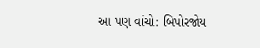આ પણ વાંચો: બિપોરજોય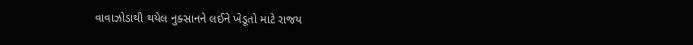વાવાઝોડાથી થયેલ નુક્સાનને લઈને ખેડૂતો માટે રાજય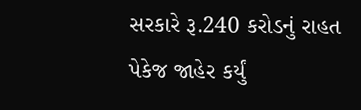સરકારે રૂ.240 કરોડનું રાહત પેકેજ જાહેર કર્યું